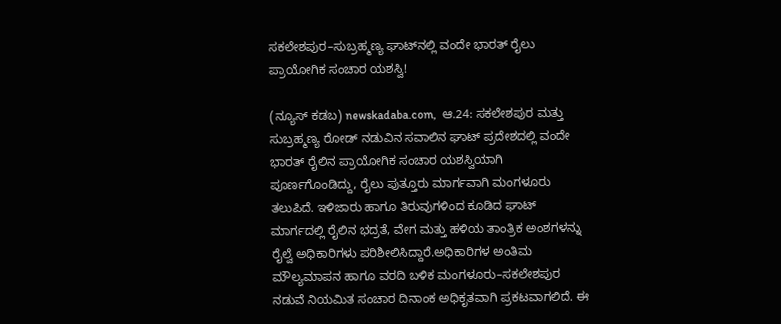ಸಕಲೇಶಪುರ–ಸುಬ್ರಹ್ಮಣ್ಯ ಘಾಟ್‌ನಲ್ಲಿ ವಂದೇ ಭಾರತ್ ರೈಲು ಪ್ರಾಯೋಗಿಕ ಸಂಚಾರ ಯಶಸ್ವಿ!

(ನ್ಯೂಸ್‌ ಕಡಬ) newskadaba.com,  ಆ.24: ಸಕಲೇಶಪುರ ಮತ್ತು ಸುಬ್ರಹ್ಮಣ್ಯ ರೋಡ್ ನಡುವಿನ ಸವಾಲಿನ ಘಾಟ್ ಪ್ರದೇಶದಲ್ಲಿ ವಂದೇ ಭಾರತ್ ರೈಲಿನ ಪ್ರಾಯೋಗಿಕ ಸಂಚಾರ ಯಶಸ್ವಿಯಾಗಿ ಪೂರ್ಣಗೊಂಡಿದ್ದು, ರೈಲು ಪುತ್ತೂರು ಮಾರ್ಗವಾಗಿ ಮಂಗಳೂರು ತಲುಪಿದೆ. ಇಳಿಜಾರು ಹಾಗೂ ತಿರುವುಗಳಿಂದ ಕೂಡಿದ ಘಾಟ್‌ ಮಾರ್ಗದಲ್ಲಿ ರೈಲಿನ ಭದ್ರತೆ, ವೇಗ ಮತ್ತು ಹಳಿಯ ತಾಂತ್ರಿಕ ಅಂಶಗಳನ್ನು ರೈಲ್ವೆ ಅಧಿಕಾರಿಗಳು ಪರಿಶೀಲಿಸಿದ್ದಾರೆ.ಅಧಿಕಾರಿಗಳ ಅಂತಿಮ ಮೌಲ್ಯಮಾಪನ ಹಾಗೂ ವರದಿ ಬಳಿಕ ಮಂಗಳೂರು–ಸಕಲೇಶಪುರ ನಡುವೆ ನಿಯಮಿತ ಸಂಚಾರ ದಿನಾಂಕ ಅಧಿಕೃತವಾಗಿ ಪ್ರಕಟವಾಗಲಿದೆ. ಈ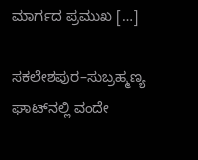ಮಾರ್ಗದ ಪ್ರಮುಖ […]

ಸಕಲೇಶಪುರ–ಸುಬ್ರಹ್ಮಣ್ಯ ಘಾಟ್‌ನಲ್ಲಿ ವಂದೇ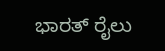ಭಾರತ್ ರೈಲು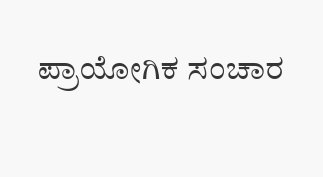ಪ್ರಾಯೋಗಿಕ ಸಂಚಾರ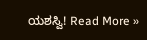ಯಶಸ್ವಿ! Read More »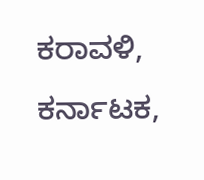ಕರಾವಳಿ, ಕರ್ನಾಟಕ,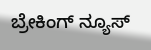ಬ್ರೇಕಿಂಗ್ ನ್ಯೂಸ್